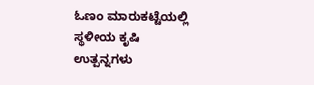ಓಣಂ ಮಾರುಕಟ್ಟೆಯಲ್ಲಿ ಸ್ಥಳೀಯ ಕೃಷಿ ಉತ್ಪನ್ನಗಳು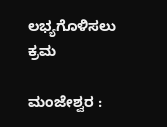ಲಭ್ಯಗೊಳಿಸಲು  ಕ್ರಮ

ಮಂಜೇಶ್ವರ :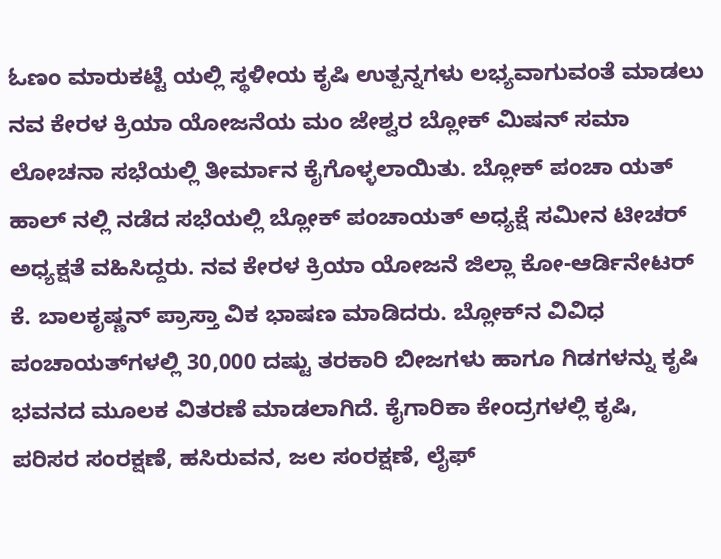ಓಣಂ ಮಾರುಕಟ್ಟೆ ಯಲ್ಲಿ ಸ್ಥಳೀಯ ಕೃಷಿ ಉತ್ಪನ್ನಗಳು ಲಭ್ಯವಾಗುವಂತೆ ಮಾಡಲು ನವ ಕೇರಳ ಕ್ರಿಯಾ ಯೋಜನೆಯ ಮಂ ಜೇಶ್ವರ ಬ್ಲೋಕ್ ಮಿಷನ್ ಸಮಾ ಲೋಚನಾ ಸಭೆಯಲ್ಲಿ ತೀರ್ಮಾನ ಕೈಗೊಳ್ಳಲಾಯಿತು. ಬ್ಲೋಕ್ ಪಂಚಾ ಯತ್ ಹಾಲ್ ನಲ್ಲಿ ನಡೆದ ಸಭೆಯಲ್ಲಿ ಬ್ಲೋಕ್ ಪಂಚಾಯತ್ ಅಧ್ಯಕ್ಷೆ ಸಮೀನ ಟೀಚರ್ ಅಧ್ಯಕ್ಷತೆ ವಹಿಸಿದ್ದರು. ನವ ಕೇರಳ ಕ್ರಿಯಾ ಯೋಜನೆ ಜಿಲ್ಲಾ ಕೋ-ಆರ್ಡಿನೇಟರ್ ಕೆ. ಬಾಲಕೃಷ್ಣನ್ ಪ್ರಾಸ್ತಾ ವಿಕ ಭಾಷಣ ಮಾಡಿದರು. ಬ್ಲೋಕ್‌ನ ವಿವಿಧ ಪಂಚಾಯತ್‌ಗಳಲ್ಲಿ 30,000 ದಷ್ಟು ತರಕಾರಿ ಬೀಜಗಳು ಹಾಗೂ ಗಿಡಗಳನ್ನು ಕೃಷಿ ಭವನದ ಮೂಲಕ ವಿತರಣೆ ಮಾಡಲಾಗಿದೆ. ಕೈಗಾರಿಕಾ ಕೇಂದ್ರಗಳಲ್ಲಿ ಕೃಷಿ, ಪರಿಸರ ಸಂರಕ್ಷಣೆ, ಹಸಿರುವನ, ಜಲ ಸಂರಕ್ಷಣೆ, ಲೈಫ್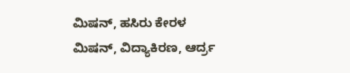ಮಿಷನ್, ಹಸಿರು ಕೇರಳ ಮಿಷನ್, ವಿದ್ಯಾಕಿರಣ, ಆರ್ದ್ರ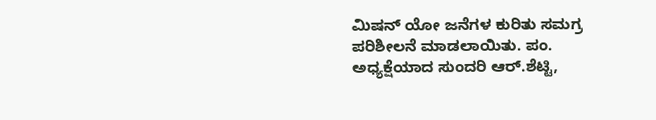ಮಿಷನ್ ಯೋ ಜನೆಗಳ ಕುರಿತು ಸಮಗ್ರ ಪರಿಶೀಲನೆ ಮಾಡಲಾಯಿತು. ಪಂ. ಅಧ್ಯಕ್ಷೆಯಾದ ಸುಂದರಿ ಆರ್.ಶೆಟ್ಟಿ,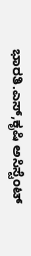ಭಾರತಿ.ಎಸ್,ಕೃಷಿ ಅಸಿಸ್ಟೆಂಟ್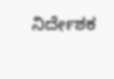ನಿರ್ದೇಶಕ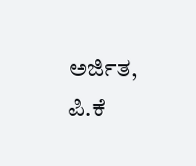ಅರ್ಜಿತ, ಪಿ.ಕೆ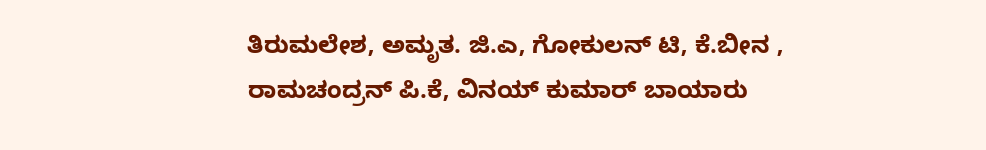ತಿರುಮಲೇಶ, ಅಮೃತ. ಜಿ.ಎ, ಗೋಕುಲನ್ ಟಿ, ಕೆ.ಬೀನ , ರಾಮಚಂದ್ರನ್ ಪಿ.ಕೆ, ವಿನಯ್ ಕುಮಾರ್ ಬಾಯಾರು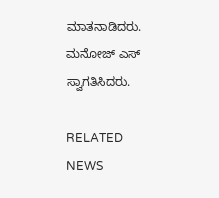ಮಾತನಾಡಿದರು. ಮನೋಜ್ ಎಸ್ ಸ್ವಾಗತಿಸಿದರು.

RELATED NEWS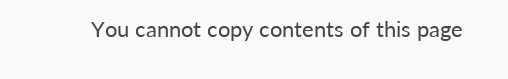You cannot copy contents of this page